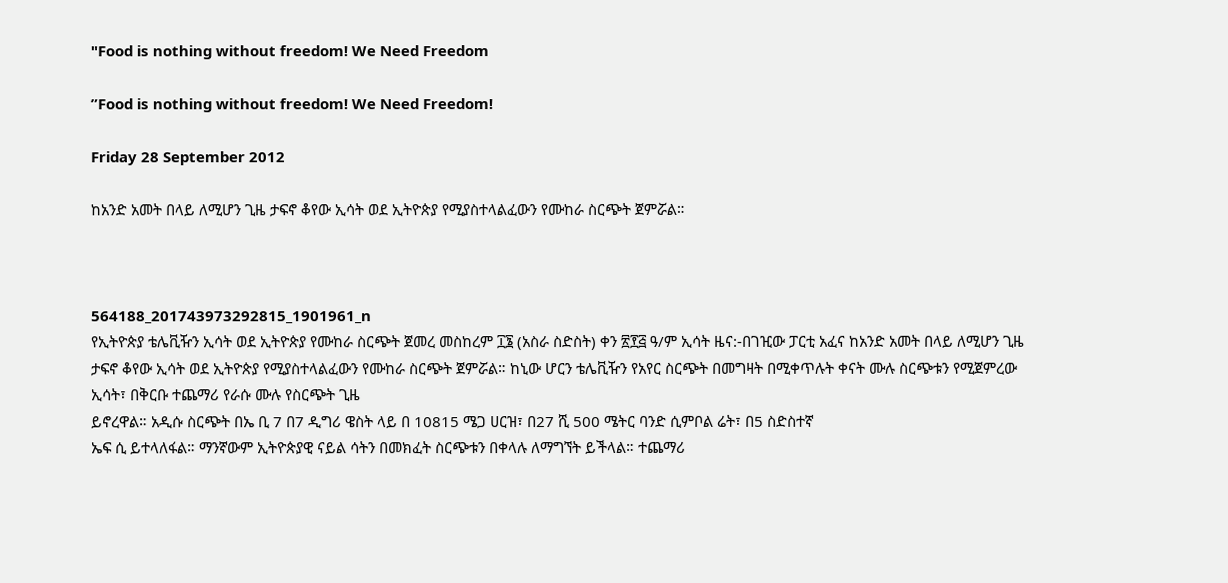"Food is nothing without freedom! We Need Freedom

”Food is nothing without freedom! We Need Freedom!

Friday 28 September 2012

ከአንድ አመት በላይ ለሚሆን ጊዜ ታፍኖ ቆየው ኢሳት ወደ ኢትዮጵያ የሚያስተላልፈውን የሙከራ ስርጭት ጀምሯል።



564188_201743973292815_1901961_n
የኢትዮጵያ ቴሌቪዥን ኢሳት ወደ ኢትዮጵያ የሙከራ ስርጭት ጀመረ መስከረም ፲፮ (አስራ ስድስት) ቀን ፳፻፭ ዓ/ም ኢሳት ዜና:-በገዢው ፓርቲ አፈና ከአንድ አመት በላይ ለሚሆን ጊዜ ታፍኖ ቆየው ኢሳት ወደ ኢትዮጵያ የሚያስተላልፈውን የሙከራ ስርጭት ጀምሯል። ከኒው ሆርን ቴሌቪዥን የአየር ስርጭት በመግዛት በሚቀጥሉት ቀናት ሙሉ ስርጭቱን የሚጀምረው ኢሳት፣ በቅርቡ ተጨማሪ የራሱ ሙሉ የስርጭት ጊዜ
ይኖረዋል። አዲሱ ስርጭት በኤ ቢ 7 በ7 ዲግሪ ዌስት ላይ በ 10815 ሜጋ ሀርዝ፣ በ27 ሺ 500 ሜትር ባንድ ሲምቦል ሬት፣ በ5 ስድስተኛ
ኤፍ ሲ ይተላለፋል። ማንኛውም ኢትዮጵያዊ ናይል ሳትን በመክፈት ስርጭቱን በቀላሉ ለማግኘት ይችላል። ተጨማሪ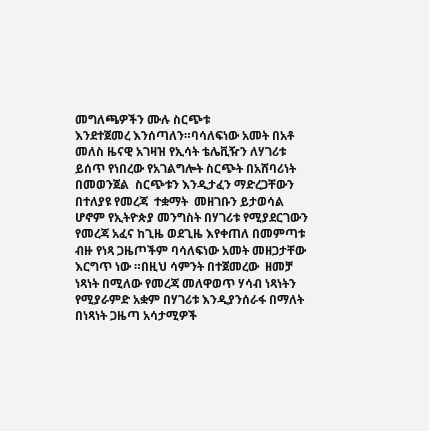መግለጫዎችን ሙሉ ስርጭቱ
እንደተጀመረ እንሰጣለን።ባሳለፍነው አመት በአቶ መለስ ዜናዊ አገዛዝ የኢሳት ቴሌቪዥን ለሃገሪቱ ይሰጥ የነበረው የአገልግሎት ስርጭት በአሸባሪነት በመወንጀል  ስርጭቱን እንዲታፈን ማድረጋቸውን በተለያዩ የመረጃ  ተቋማት  መዘገቡን ይታወሳል ሆኖም የኢትዮጵያ መንግስት በሃገሪቱ የሚያደርገውን የመረጃ አፈና ከጊዜ ወደጊዜ እየቀጠለ በመምጣቱ  ብዙ የነጻ ጋዜጦችም ባሳለፍነው አመት መዘጋታቸው እርግጥ ነው ።በዚህ ሳምንት በተጀመረው  ዘመቻ ነጻነት በሚለው የመረጃ መለዋወጥ ሃሳብ ነጻነትን የሚያራምድ አቋም በሃገሪቱ እንዲያንሰራፋ በማለት በነጻነት ጋዜጣ አሳታሚዎች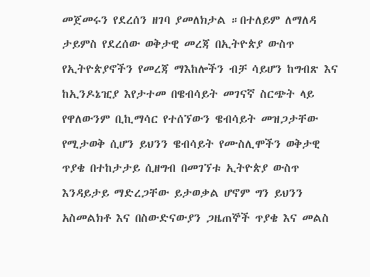መጀመሩን የደረሰን ዘገባ ያመለክታል ።በተለይም ለማለዳ ታይምስ የደረሰው ወቅታዊ መረጃ በኢትዮጵያ ውስጥ የኢትዮጵያኖችን የመረጃ ማእከሎችን ብቻ ሳይሆን ከግብጽ እና ከኢንዶኔዢያ እየታተመ በዌብሳይት መገናኛ ስርጭት ላይ የዋለውንም ቢኪማሳር የተሰኘውን ዌብሳይት መዝጋታቸው የሚታወቅ ሲሆን ይህንን ዌብሳይት የሙስሊሞችን ወቅታዊ ጥያቄ በተከታታይ ሲዘግብ በመገኘቱ ኢትዮጵያ ውስጥ እንዳይታይ ማድረጋቸው ይታወቃል ሆኖም ግን ይህንን አስመልክቶ እና በስውድናውያን ጋዜጠኞች ጥያቄ እና መልስ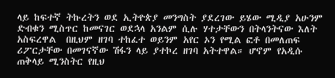ላይ ከፍተኛ ትኩረትን ወደ ኢትዮጵያ መንግስት ያደረገው ይሄው ሚዲያ አሁንም ድብቁን ሚስጥር ከመናገር ወደኋላ አንልም ሲሉ ሃተታቸውን በትላንትናው እለት አስፍረዋል  በዚህም ዘገባ ተከፈተ ወይንም አየር ኦን የሚል ፎቶ በመለጠፍ ሪፖርታቸው በመገናኛው ሽፋን ላይ ያተኮረ ዘገባ አትተዋል። ሆኖም የአዲሱ ጠቅላይ ሚንስትር የዚህ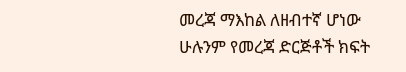መረጃ ማእከል ለዘብተኛ ሆነው ሁሉንም የመረጃ ድርጅቶች ክፍት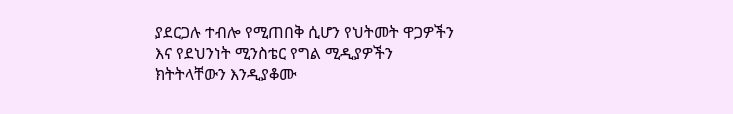ያደርጋሉ ተብሎ የሚጠበቅ ሲሆን የህትመት ዋጋዎችን እና የደህንነት ሚንስቴር የግል ሚዲያዎችን ክትትላቸውን እንዲያቆሙ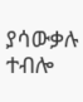ያሳውቃሉ ተብሎ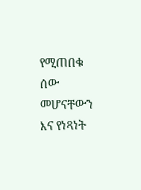የሚጠበቁ ሰው መሆናቸውን እና የነጻነት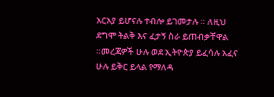አርአያ ይሆናሉ ተብሎ ይገመታሉ ። ለዚህ ደግሞ ትልቅ እና ፈታኝ ስራ ይጠብቃቸዋል ።መረጃዎች ሁሉ ወደ ኢትዮጵያ ይፈሳሉ አፈና ሁሉ ይቅር ይላል የማለዳ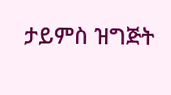ታይምስ ዝግጅት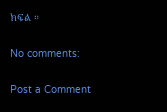ክፍል ።

No comments:

Post a Comment